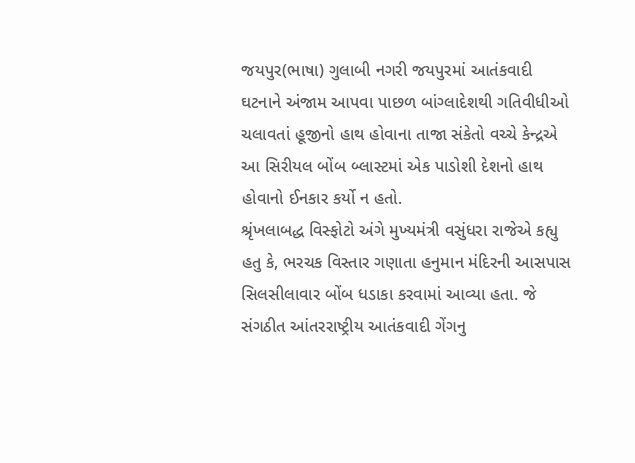જયપુર(ભાષા) ગુલાબી નગરી જયપુરમાં આતંકવાદી ઘટનાને અંજામ આપવા પાછળ બાંગ્લાદેશથી ગતિવીધીઓ ચલાવતાં હૂજીનો હાથ હોવાના તાજા સંકેતો વચ્ચે કેન્દ્રએ આ સિરીયલ બોંબ બ્લાસ્ટમાં એક પાડોશી દેશનો હાથ હોવાનો ઈનકાર કર્યો ન હતો.
શ્રૃંખલાબદ્ધ વિસ્ફોટો અંગે મુખ્યમંત્રી વસુંધરા રાજેએ કહ્યુ હતુ કે, ભરચક વિસ્તાર ગણાતા હનુમાન મંદિરની આસપાસ સિલસીલાવાર બોંબ ધડાકા કરવામાં આવ્યા હતા. જે સંગઠીત આંતરરાષ્ટ્રીય આતંકવાદી ગેંગનુ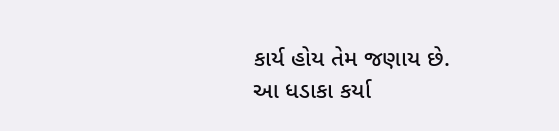કાર્ય હોય તેમ જણાય છે. આ ધડાકા કર્યા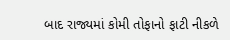બાદ રાજ્યમાં કોમી તોફાનો ફાટી નીકળે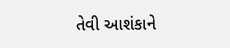તેવી આશંકાને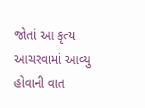જોતાં આ કૃત્ય આચરવામાં આવ્યુ હોવાની વાત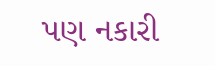પણ નકારી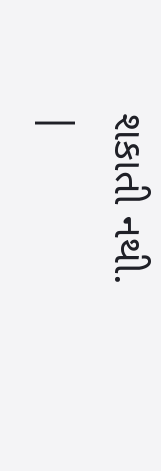શકાતી નથી.
|